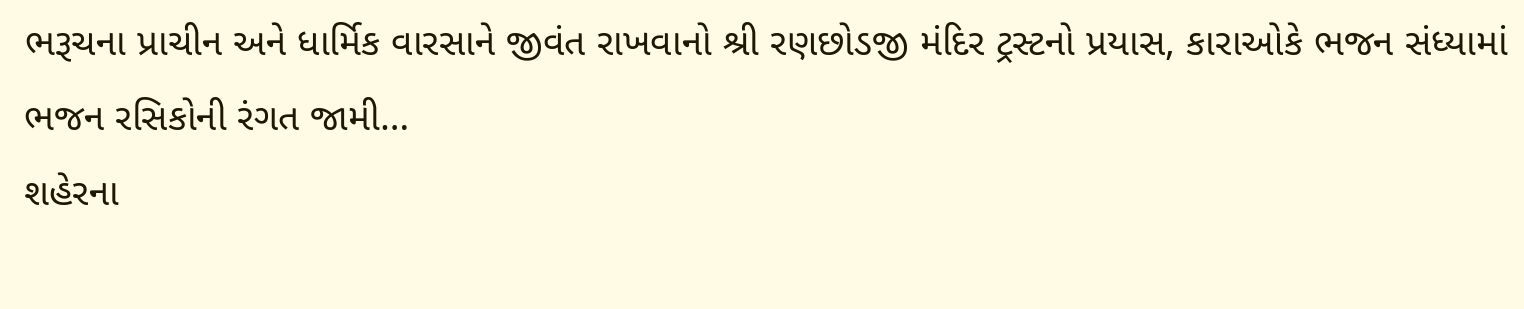ભરૂચના પ્રાચીન અને ધાર્મિક વારસાને જીવંત રાખવાનો શ્રી રણછોડજી મંદિર ટ્રસ્ટનો પ્રયાસ, કારાઓકે ભજન સંધ્યામાં ભજન રસિકોની રંગત જામી…
શહેરના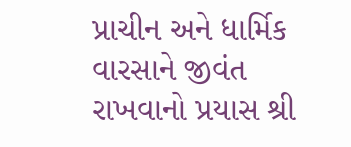પ્રાચીન અને ધાર્મિક વારસાને જીવંત રાખવાનો પ્રયાસ શ્રી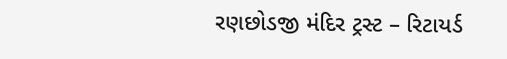રણછોડજી મંદિર ટ્રસ્ટ – રિટાયર્ડ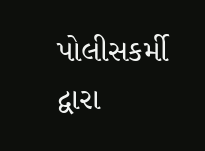પોલીસકર્મી દ્વારા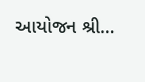આયોજન શ્રી…